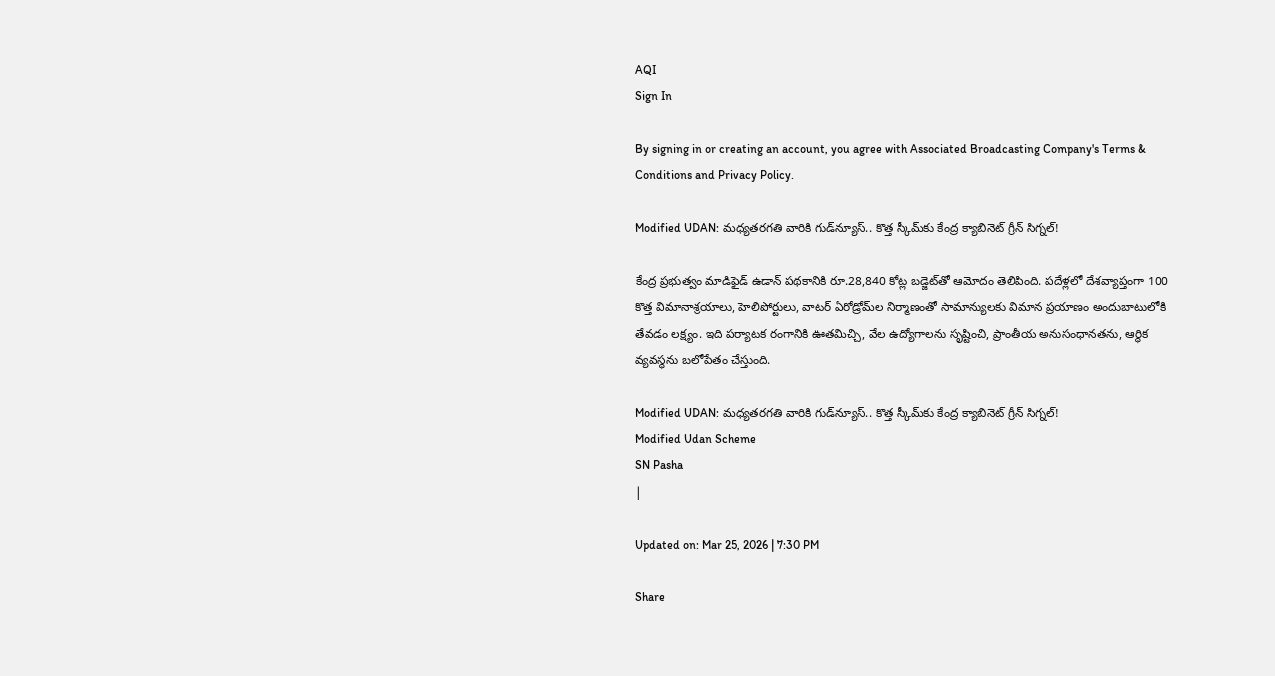AQI
Sign In

By signing in or creating an account, you agree with Associated Broadcasting Company's Terms & Conditions and Privacy Policy.

Modified UDAN: మధ్యతరగతి వారికి గుడ్‌న్యూస్‌.. కొత్త స్కీమ్‌కు కేంద్ర క్యాబినెట్‌ గ్రీన్‌ సిగ్నల్‌!

కేంద్ర ప్రభుత్వం మాడిఫైడ్ ఉడాన్ పథకానికి రూ.28,840 కోట్ల బడ్జెట్‌తో ఆమోదం తెలిపింది. పదేళ్లలో దేశవ్యాప్తంగా 100 కొత్త విమానాశ్రయాలు, హెలిపోర్టులు, వాటర్ ఏరోడ్రోమ్‌ల నిర్మాణంతో సామాన్యులకు విమాన ప్రయాణం అందుబాటులోకి తేవడం లక్ష్యం. ఇది పర్యాటక రంగానికి ఊతమిచ్చి, వేల ఉద్యోగాలను సృష్టించి, ప్రాంతీయ అనుసంధానతను, ఆర్థిక వ్యవస్థను బలోపేతం చేస్తుంది.

Modified UDAN: మధ్యతరగతి వారికి గుడ్‌న్యూస్‌.. కొత్త స్కీమ్‌కు కేంద్ర క్యాబినెట్‌ గ్రీన్‌ సిగ్నల్‌!
Modified Udan Scheme
SN Pasha
|

Updated on: Mar 25, 2026 | 7:30 PM

Share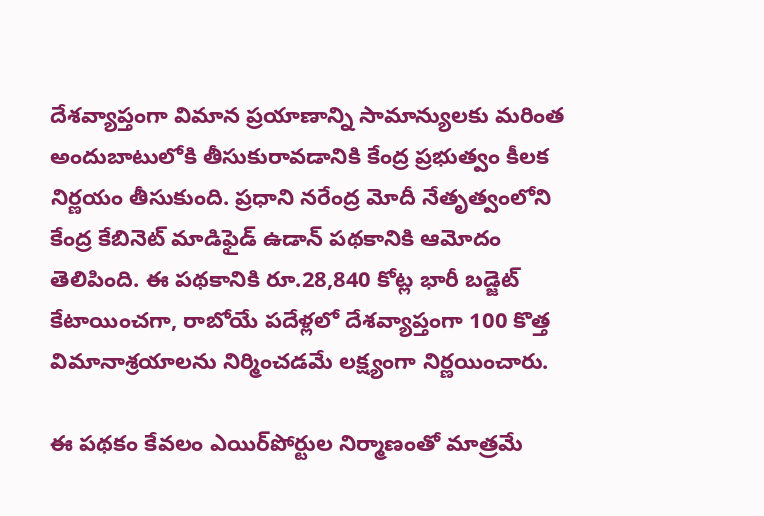దేశవ్యాప్తంగా విమాన ప్రయాణాన్ని సామాన్యులకు మరింత అందుబాటులోకి తీసుకురావడానికి కేంద్ర ప్రభుత్వం కీలక నిర్ణయం తీసుకుంది. ప్రధాని నరేంద్ర మోదీ నేతృత్వంలోని కేంద్ర కేబినెట్ మాడిఫైడ్ ఉడాన్ పథకానికి ఆమోదం తెలిపింది. ఈ పథకానికి రూ.28,840 కోట్ల భారీ బడ్జెట్ కేటాయించగా, రాబోయే పదేళ్లలో దేశవ్యాప్తంగా 100 కొత్త విమానాశ్రయాలను నిర్మించడమే లక్ష్యంగా నిర్ణయించారు.

ఈ పథకం కేవలం ఎయిర్‌పోర్టుల నిర్మాణంతో మాత్రమే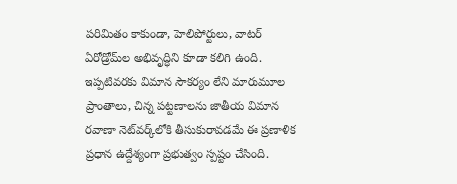పరిమితం కాకుండా, హెలిపోర్టులు, వాటర్ ఏరోడ్రోమ్‌ల అభివృద్ధిని కూడా కలిగి ఉంది. ఇప్పటివరకు విమాన సౌకర్యం లేని మారుమూల ప్రాంతాలు, చిన్న పట్టణాలను జాతీయ విమాన రవాణా నెట్‌వర్క్‌లోకి తీసుకురావడమే ఈ ప్రణాళిక ప్రధాన ఉద్దేశ్యంగా ప్రభుత్వం స్పష్టం చేసింది.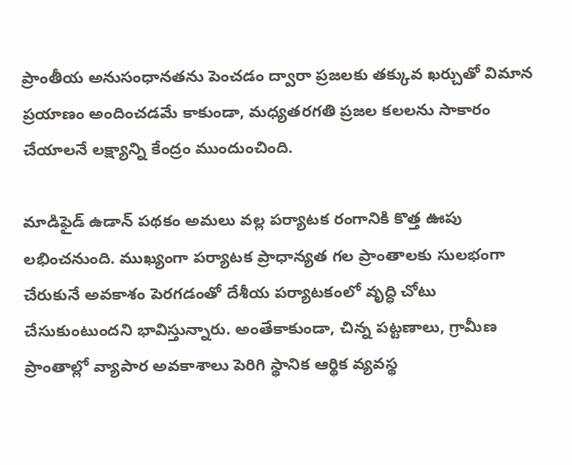ప్రాంతీయ అనుసంధానతను పెంచడం ద్వారా ప్రజలకు తక్కువ ఖర్చుతో విమాన ప్రయాణం అందించడమే కాకుండా, మధ్యతరగతి ప్రజల కలలను సాకారం చేయాలనే లక్ష్యాన్ని కేంద్రం ముందుంచింది.

మాడిఫైడ్ ఉడాన్ పథకం అమలు వల్ల పర్యాటక రంగానికి కొత్త ఊపు లభించనుంది. ముఖ్యంగా పర్యాటక ప్రాధాన్యత గల ప్రాంతాలకు సులభంగా చేరుకునే అవకాశం పెరగడంతో దేశీయ పర్యాటకంలో వృద్ధి చోటు చేసుకుంటుందని భావిస్తున్నారు. అంతేకాకుండా, చిన్న పట్టణాలు, గ్రామీణ ప్రాంతాల్లో వ్యాపార అవకాశాలు పెరిగి స్థానిక ఆర్థిక వ్యవస్థ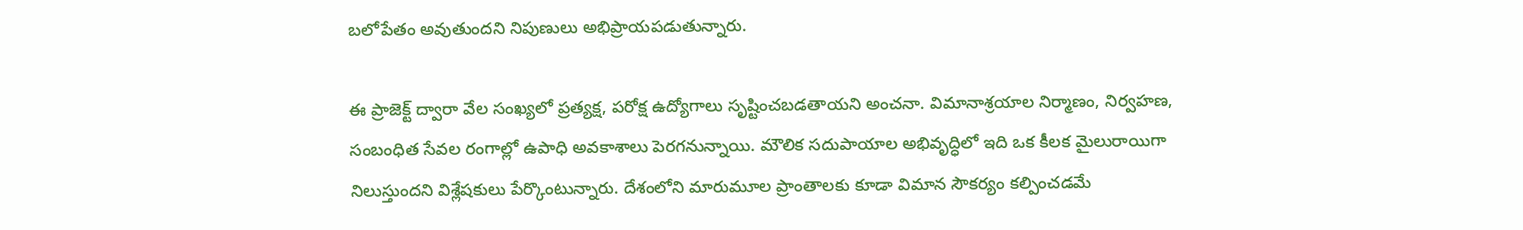బలోపేతం అవుతుందని నిపుణులు అభిప్రాయపడుతున్నారు.

ఈ ప్రాజెక్ట్ ద్వారా వేల సంఖ్యలో ప్రత్యక్ష, పరోక్ష ఉద్యోగాలు సృష్టించబడతాయని అంచనా. విమానాశ్రయాల నిర్మాణం, నిర్వహణ, సంబంధిత సేవల రంగాల్లో ఉపాధి అవకాశాలు పెరగనున్నాయి. మౌలిక సదుపాయాల అభివృద్ధిలో ఇది ఒక కీలక మైలురాయిగా నిలుస్తుందని విశ్లేషకులు పేర్కొంటున్నారు. దేశంలోని మారుమూల ప్రాంతాలకు కూడా విమాన సౌకర్యం కల్పించడమే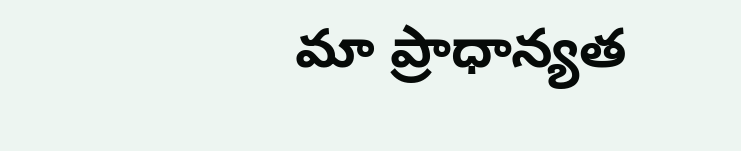మా ప్రాధాన్యత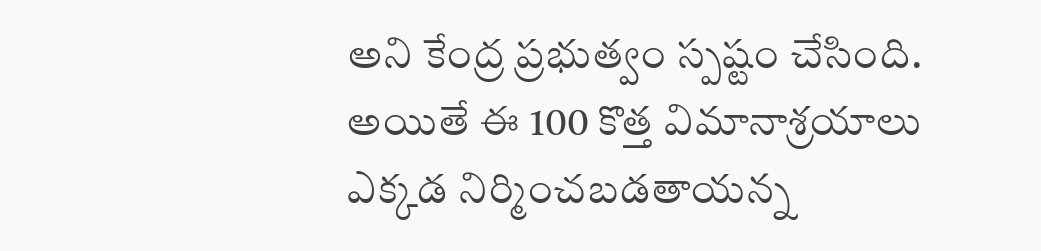అని కేంద్ర ప్రభుత్వం స్పష్టం చేసింది. అయితే ఈ 100 కొత్త విమానాశ్రయాలు ఎక్కడ నిర్మించబడతాయన్న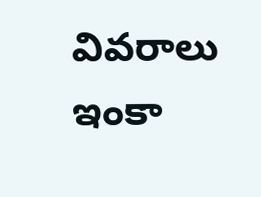వివరాలు ఇంకా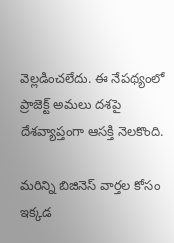వెల్లడించలేదు. ఈ నేపథ్యంలో ప్రాజెక్ట్ అమలు దశపై దేశవ్యాప్తంగా ఆసక్తి నెలకొంది.

మరిన్ని బిజినెస్‌ వార్తల కోసం ఇక్కడ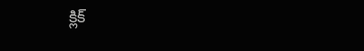క్లిక్‌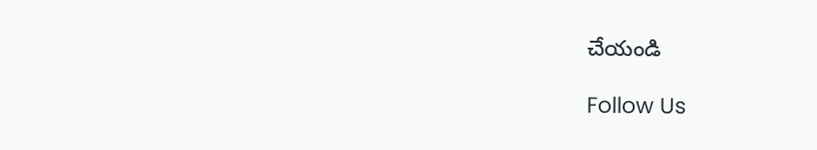చేయండి

Follow Us